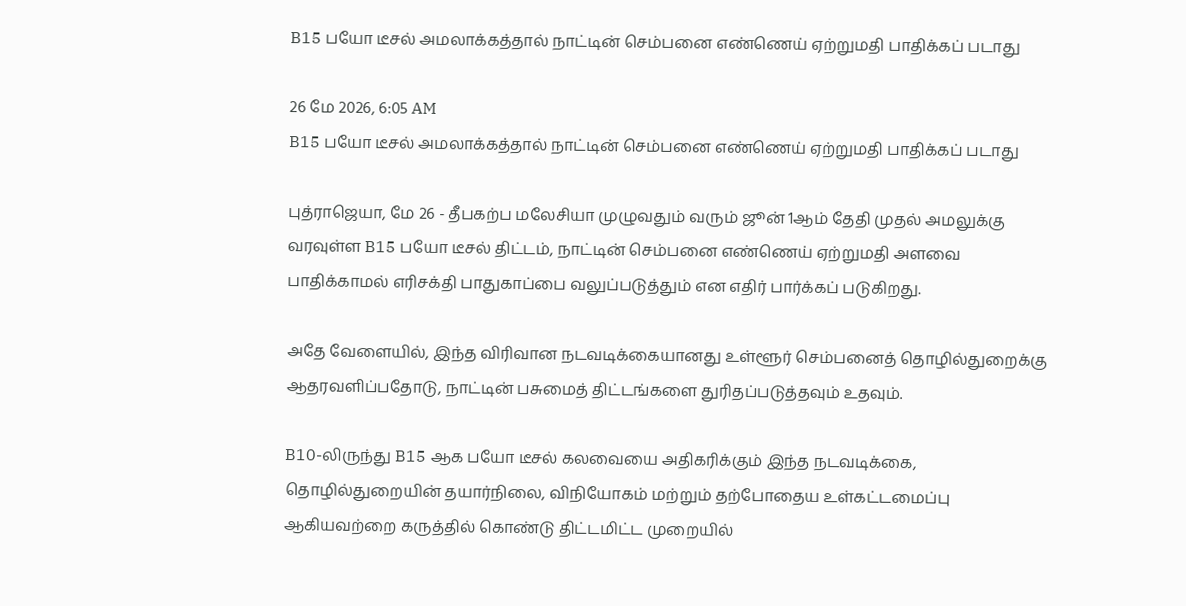B15 பயோ டீசல் அமலாக்கத்தால் நாட்டின் செம்பனை எண்ணெய் ஏற்றுமதி பாதிக்கப் படாது

26 மே 2026, 6:05 AM
B15 பயோ டீசல் அமலாக்கத்தால் நாட்டின் செம்பனை எண்ணெய் ஏற்றுமதி பாதிக்கப் படாது

புத்ராஜெயா, மே 26 - தீபகற்ப மலேசியா முழுவதும் வரும் ஜூன் 1ஆம் தேதி முதல் அமலுக்கு வரவுள்ள B15 பயோ டீசல் திட்டம், நாட்டின் செம்பனை எண்ணெய் ஏற்றுமதி அளவை பாதிக்காமல் எரிசக்தி பாதுகாப்பை வலுப்படுத்தும் என எதிர் பார்க்கப் படுகிறது.

அதே வேளையில், இந்த விரிவான நடவடிக்கையானது உள்ளூர் செம்பனைத் தொழில்துறைக்கு ஆதரவளிப்பதோடு, நாட்டின் பசுமைத் திட்டங்களை துரிதப்படுத்தவும் உதவும்.

B10-லிருந்து B15 ஆக பயோ டீசல் கலவையை அதிகரிக்கும் இந்த நடவடிக்கை, தொழில்துறையின் தயார்நிலை, விநியோகம் மற்றும் தற்போதைய உள்கட்டமைப்பு ஆகியவற்றை கருத்தில் கொண்டு திட்டமிட்ட முறையில்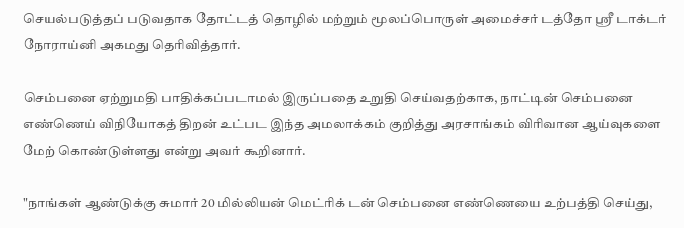செயல்படுத்தப் படுவதாக தோட்டத் தொழில் மற்றும் மூலப்பொருள் அமைச்சர் டத்தோ ஸ்ரீ டாக்டர் நோராய்னி அகமது தெரிவித்தார்.

செம்பனை ஏற்றுமதி பாதிக்கப்படாமல் இருப்பதை உறுதி செய்வதற்காக, நாட்டின் செம்பனை எண்ணெய் விநியோகத் திறன் உட்பட இந்த அமலாக்கம் குறித்து அரசாங்கம் விரிவான ஆய்வுகளை மேற் கொண்டுள்ளது என்று அவர் கூறினார்.

"நாங்கள் ஆண்டுக்கு சுமார் 20 மில்லியன் மெட்ரிக் டன் செம்பனை எண்ணெயை உற்பத்தி செய்து,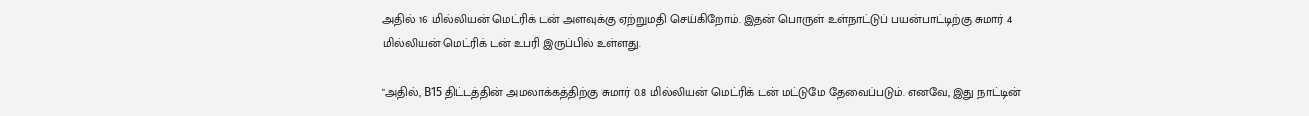அதில் 16 மில்லியன் மெட்ரிக் டன் அளவுக்கு ஏற்றுமதி செய்கிறோம். இதன் பொருள் உள்நாட்டுப் பயன்பாட்டிற்கு சுமார் 4 மில்லியன் மெட்ரிக் டன் உபரி இருப்பில் உள்ளது.

"அதில், B15 திட்டத்தின் அமலாக்கத்திற்கு சுமார் 0.8 மில்லியன் மெட்ரிக் டன் மட்டுமே தேவைப்படும். எனவே, இது நாட்டின்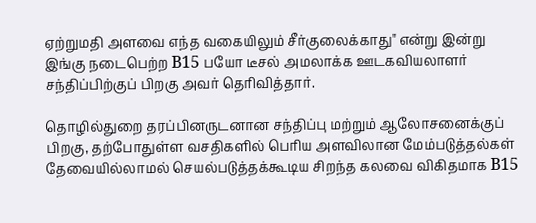ஏற்றுமதி அளவை எந்த வகையிலும் சீர்குலைக்காது" என்று இன்று இங்கு நடைபெற்ற B15 பயோ டீசல் அமலாக்க ஊடகவியலாளர் சந்திப்பிற்குப் பிறகு அவர் தெரிவித்தார்.

தொழில்துறை தரப்பினருடனான சந்திப்பு மற்றும் ஆலோசனைக்குப் பிறகு, தற்போதுள்ள வசதிகளில் பெரிய அளவிலான மேம்படுத்தல்கள் தேவையில்லாமல் செயல்படுத்தக்கூடிய சிறந்த கலவை விகிதமாக B15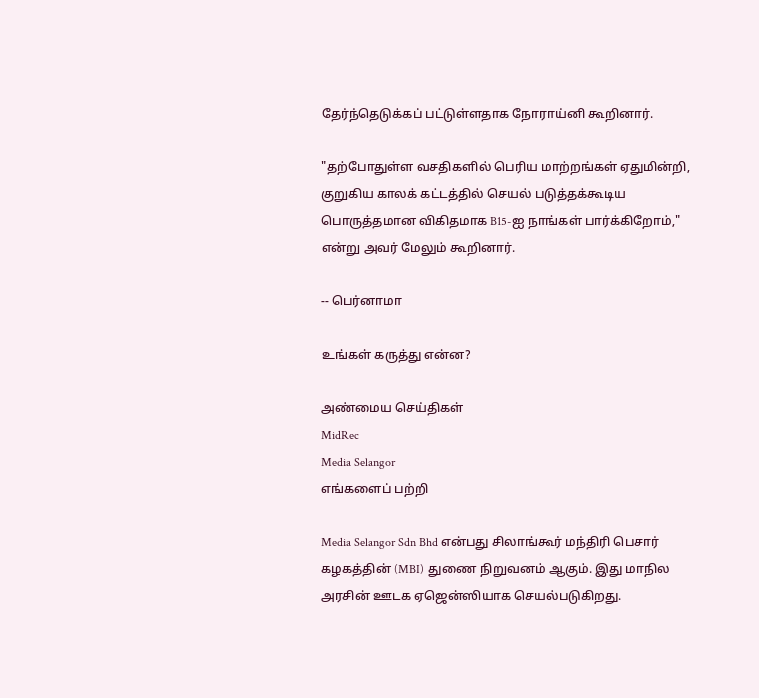தேர்ந்தெடுக்கப் பட்டுள்ளதாக நோராய்னி கூறினார்.

"தற்போதுள்ள வசதிகளில் பெரிய மாற்றங்கள் ஏதுமின்றி, குறுகிய காலக் கட்டத்தில் செயல் படுத்தக்கூடிய பொருத்தமான விகிதமாக B15-ஐ நாங்கள் பார்க்கிறோம்," என்று அவர் மேலும் கூறினார்.

-- பெர்னாமா

உங்கள் கருத்து என்ன?

அண்மைய செய்திகள்
MidRec
Media Selangor
எங்களைப் பற்றி

Media Selangor Sdn Bhd என்பது சிலாங்கூர் மந்திரி பெசார் கழகத்தின் (MBI) துணை நிறுவனம் ஆகும். இது மாநில அரசின் ஊடக ஏஜென்ஸியாக செயல்படுகிறது.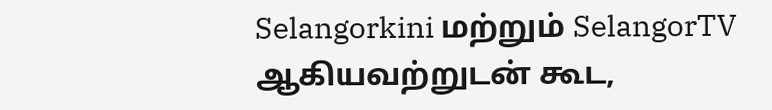Selangorkini மற்றும் SelangorTV ஆகியவற்றுடன் கூட,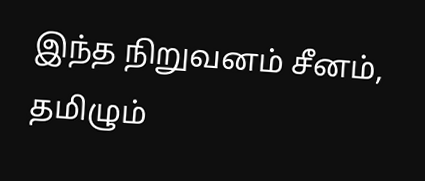இந்த நிறுவனம் சீனம், தமிழும்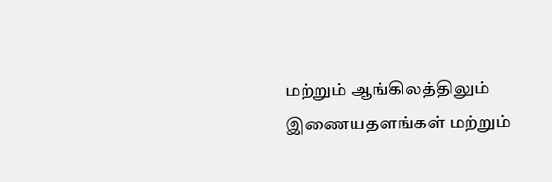மற்றும் ஆங்கிலத்திலும் இணையதளங்கள் மற்றும்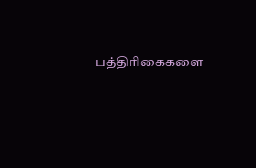பத்திரிகைகளை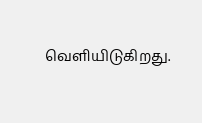வெளியிடுகிறது.